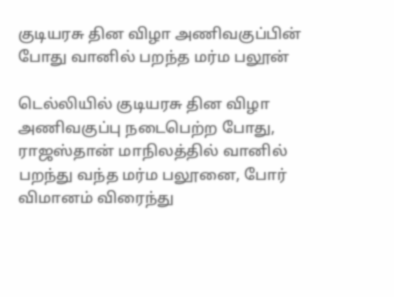குடியரசு தின விழா அணிவகுப்பின் போது வானில் பறந்த மர்ம பலூன்

டெல்லியில் குடியரசு தின விழா அணிவகுப்பு நடைபெற்ற போது, ராஜஸ்தான் மாநிலத்தில் வானில் பறந்து வந்த மர்ம பலூனை, போர் விமானம் விரைந்து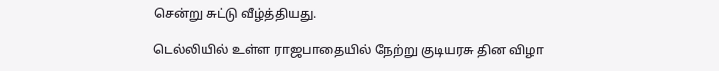சென்று சுட்டு வீழ்த்தியது.

டெல்லியில் உள்ள ராஜபாதையில் நேற்று குடியரசு தின விழா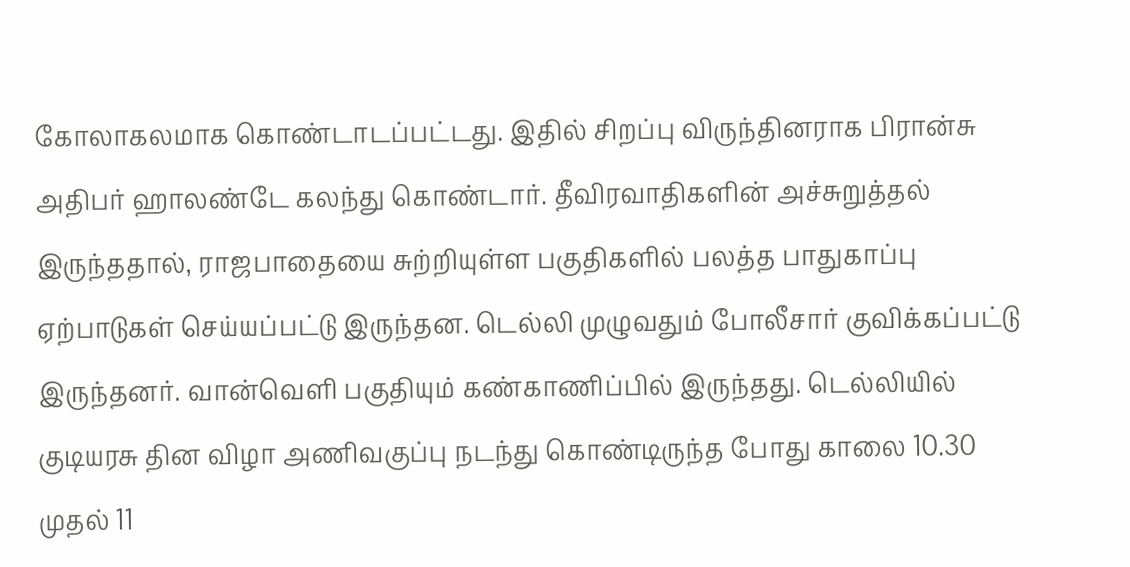கோலாகலமாக கொண்டாடப்பட்டது. இதில் சிறப்பு விருந்தினராக பிரான்சு அதிபர் ஹாலண்டே கலந்து கொண்டார். தீவிரவாதிகளின் அச்சுறுத்தல் இருந்ததால், ராஜபாதையை சுற்றியுள்ள பகுதிகளில் பலத்த பாதுகாப்பு ஏற்பாடுகள் செய்யப்பட்டு இருந்தன. டெல்லி முழுவதும் போலீசார் குவிக்கப்பட்டு இருந்தனர். வான்வெளி பகுதியும் கண்காணிப்பில் இருந்தது. டெல்லியில் குடியரசு தின விழா அணிவகுப்பு நடந்து கொண்டிருந்த போது காலை 10.30 முதல் 11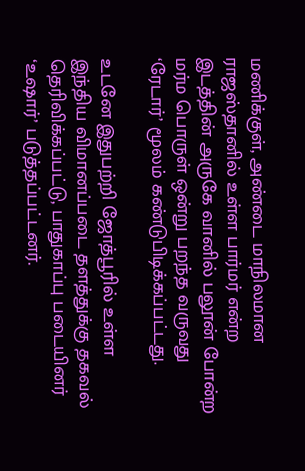மணிக்குள், அண்டை மாநிலமான ராஜஸ்தானில் உள்ள பார்மர் என்ற இடத்தின் அருகே வானில் பலூன் போன்ற மர்ம பொருள் ஒன்று பறந்த வருவது ‘ரேடார்’ மூலம் கண்டுபிடிக்கப்பட்டது.

உடனே இதுபற்றி ஜோத்பூரில் உள்ள இந்திய விமானப்படை தளத்துக்கு தகவல் தெரிவிக்கப்பட்டு, பாதுகாப்பு படையினர் ‘உஷார்’ படுத்தப்பட்டனர்.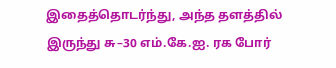இதைத்தொடர்ந்து, அந்த தளத்தில் இருந்து சு–30 எம்.கே.ஐ. ரக போர்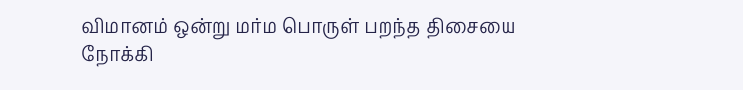விமானம் ஒன்று மர்ம பொருள் பறந்த திசையை நோக்கி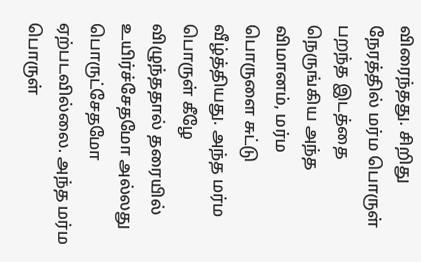விரைந்தது. சிறிது நேரத்தில் மர்ம பொருள் பறந்த இடத்தை நெருங்கிய அந்த விமானம், மர்ம பொருளை சுட்டு வீழ்த்தியது. அந்த மர்ம பொருள் கீழே விழுந்ததால் தரையில் உயிர்ச்சேதமோ அல்லது பொருட்சேதமோ ஏற்படவில்லை. அந்த மர்ம பொருள்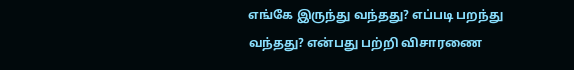எங்கே இருந்து வந்தது? எப்படி பறந்து வந்தது? என்பது பற்றி விசாரணை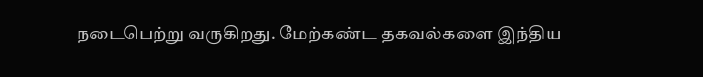நடைபெற்று வருகிறது. மேற்கண்ட தகவல்களை இந்திய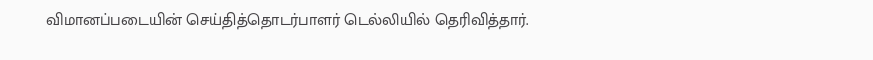விமானப்படையின் செய்தித்தொடர்பாளர் டெல்லியில் தெரிவித்தார்.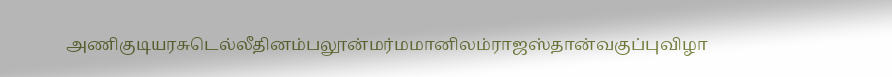அணிகுடியரசுடெல்லீதினம்பலூன்மர்மமானிலம்ராஜஸ்தான்வகுப்புவிழா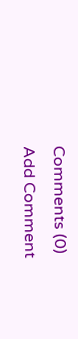Comments (0)
Add Comment